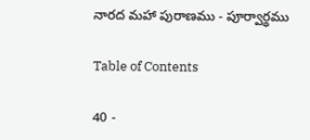నారద మహా పురాణము - పూర్వార్థము

Table of Contents

40 -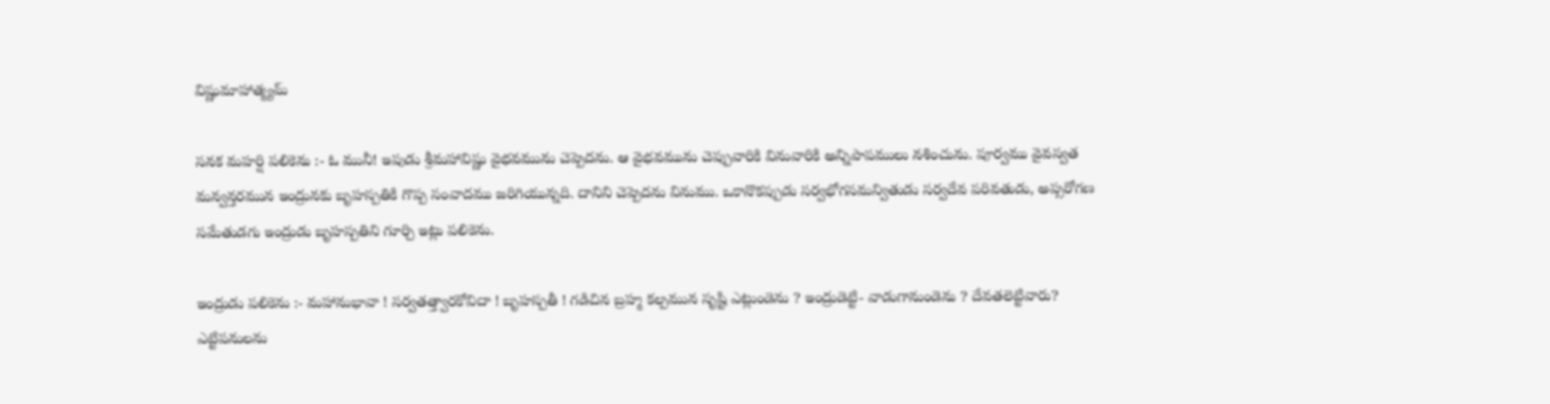విష్ణుమాహాత్మ్యమ్

సనక మహర్షి పలికెను :- ఓ మునీ! ఇపుడు శ్రీమహావిష్ణు వైభవమును చెప్పెదను. ఆ వైభవమును చెప్పువారికి వినువారికి అన్నిపాపములు నశించును. పూర్వము వైవస్వత మన్వన్తరమున ఇంద్రునకు బృహస్పతికి గొప్ప సంవాదము జరిగియున్నది. దానిని చెప్పెదను వినుము. ఒకానొకప్పుడు సర్వభోగసమన్వితుడు సర్వదేవ పరివతుడు, అప్సరోగణ సమేతుడగు ఇంద్రుడు బృహస్పతిని గూర్చి ఇట్లు పలికెను.

ఇంద్రుడు పలికెను :- మహానుభావా ! సర్వతత్త్వారకోవిదా ! బృహస్పతీ ! గడిచిన బ్రహ్మ కల్పమున సృష్టి ఎట్లుండెను ? ఇంద్రుడెట్టి- వాడుగానుండెను ? దేవతలెట్టివారు? ఎట్టిపనులను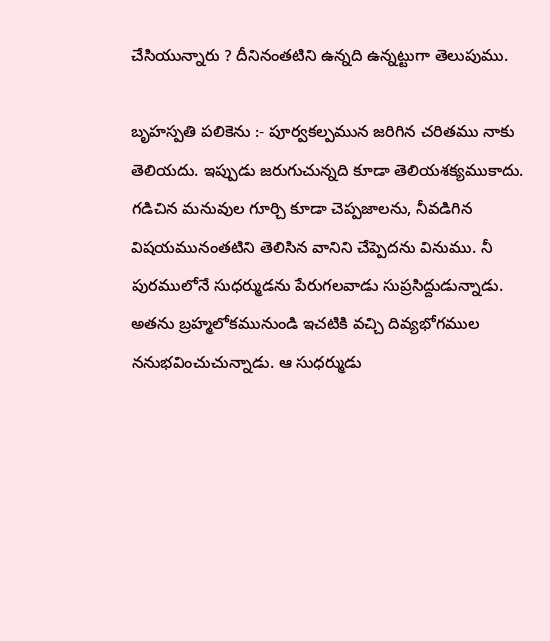చేసియున్నారు ? దీనినంతటిని ఉన్నది ఉన్నట్టుగా తెలుపుము.

బృహస్పతి పలికెను :- పూర్వకల్పమున జరిగిన చరితము నాకు తెలియదు. ఇప్పుడు జరుగుచున్నది కూడా తెలియశక్యముకాదు. గడిచిన మనువుల గూర్చి కూడా చెప్పజాలను, నీవడిగిన విషయమునంతటిని తెలిసిన వానిని చేప్పెదను వినుము. నీ పురములోనే సుధర్ముడను పేరుగలవాడు సుప్రసిద్దుడున్నాడు. అతను బ్రహ్మలోకమునుండి ఇచటికి వచ్చి దివ్యభోగముల ననుభవించుచున్నాడు. ఆ సుధర్ముడు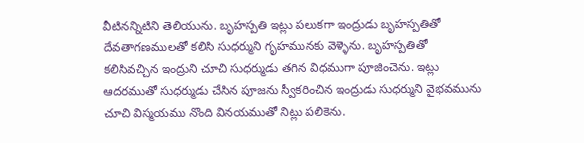వీటినన్నిటిని తెలియును. బృహస్పతి ఇట్లు పలుకగా ఇంద్రుడు బృహస్పతితో దేవతాగణములతో కలిసి సుధర్ముని గృహమునకు వెళ్ళెను. బృహస్పతితో కలిసివచ్చిన ఇంద్రుని చూచి సుధర్ముడు తగిన విధముగా పూజించెను. ఇట్లు ఆదరముతో సుధర్ముడు చేసిన పూజను స్వీకరించిన ఇంద్రుడు సుధర్ముని వైభవమును చూచి విస్మయము నొంది వినయముతో నిట్లు పలికెను.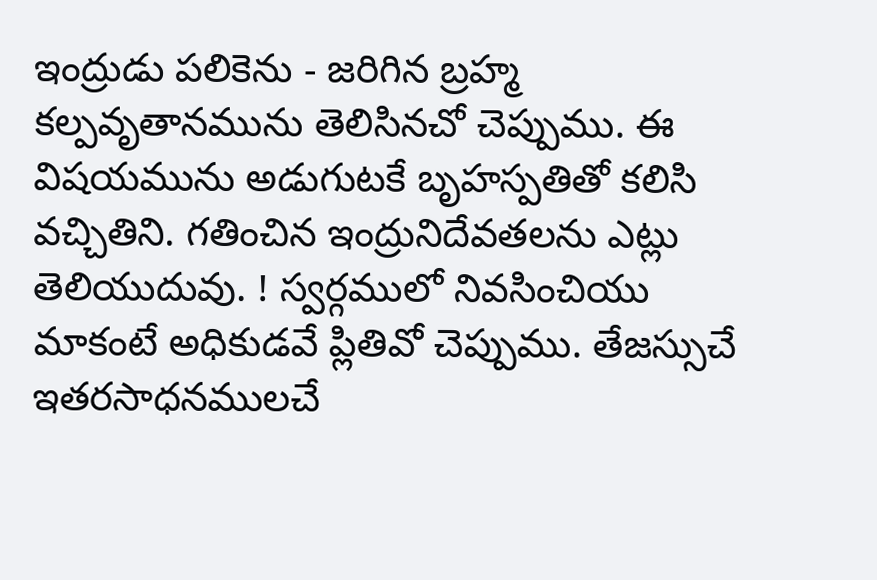ఇంద్రుడు పలికెను - జరిగిన బ్రహ్మ కల్పవృతానమును తెలిసినచో చెప్పుము. ఈ విషయమును అడుగుటకే బృహస్పతితో కలిసి వచ్చితిని. గతించిన ఇంద్రునిదేవతలను ఎట్లు తెలియుదువు. ! స్వర్గములో నివసించియు మాకంటే అధికుడవే ప్లితివో చెప్పుము. తేజస్సుచే ఇతరసాధనములచే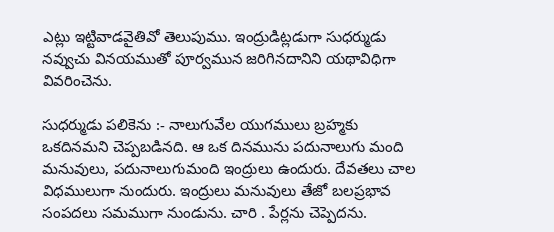ఎట్లు ఇట్టివాడవైతివో తెలుపుము. ఇంద్రుడిట్లడుగా సుధర్ముడు నవ్వుచు వినయముతో పూర్వమున జరిగినదానిని యథావిధిగా వివరించెను.

సుధర్ముడు పలికెను :- నాలుగువేల యుగములు బ్రహ్మకు ఒకదినమని చెప్పబడినది. ఆ ఒక దినమును పదునాలుగు మంది మనువులు, పదునాలుగుమంది ఇంద్రులు ఉందురు. దేవతలు చాల విధములుగా నుందురు. ఇంద్రులు మనువులు తేజో బలప్రభావ సంపదలు సమముగా నుండును. చారి . పేర్లను చెప్పెదను.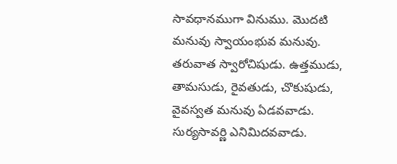సావధానముగా వినుము. మొదటి మనువు స్వాయంభువ మనువు. తరువాత స్వారోచిషుడు. ఉత్తముడు, తామసుడు, రైవతుడు, చొకుషుడు, వైవస్వత మనువు ఏడవవాడు. సుర్యసావర్ణి ఎనిమిదవవాడు.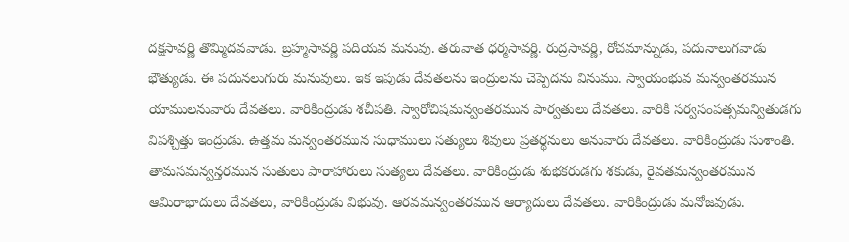దక్షసావర్ణి తొమ్మిదవవాడు. బ్రహ్మసావర్ణి పదియవ మనువు. తరువాత ధర్మసావర్ణి. రుద్రసావర్ణి, రోచమాన్నుడు, పదునాలుగవాడు భౌత్యుడు. ఈ పదునలుగురు మనువులు. ఇక ఇపుడు దేవతలను ఇంద్రులను చెప్పెదను వినుము. స్వాయంభువ మన్వంతరమున యాములనువారు దేవతలు. వారికింద్రుడు శచీపతి. స్వారోచిషమన్వంతరమున పార్వతులు దేవతలు. వారికి సర్వసంపత్సమన్వితుడగు విపశ్చిత్తు ఇంద్రుడు. ఉత్తమ మన్వంతరమున సుధాములు సత్యులు శివులు ప్రతర్థనులు అనువారు దేవతలు. వారికింద్రుడు సుశాంతి. తామసమన్వన్తరమున సుతులు పారాహారులు సుత్యలు దేవతలు. వారికింద్రుడు శుభకరుడగు శకుడు, రైవతమన్వంతరమున ఆమిరాభాదులు దేవతలు, వారికింద్రుడు విభువు. ఆరవమన్వంతరమున ఆర్యాదులు దేవతలు. వారికింద్రుడు మనోజవుడు.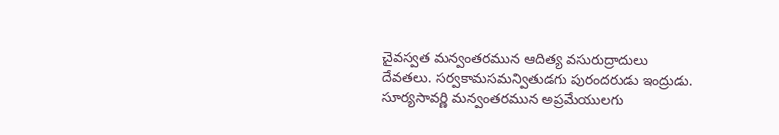చైవస్వత మన్వంతరమున ఆదిత్య వసురుద్రాదులు దేవతలు. సర్వకామసమన్వితుడగు పురందరుడు ఇంద్రుడు. సూర్యసావర్ణి మన్వంతరమున అప్రమేయులగు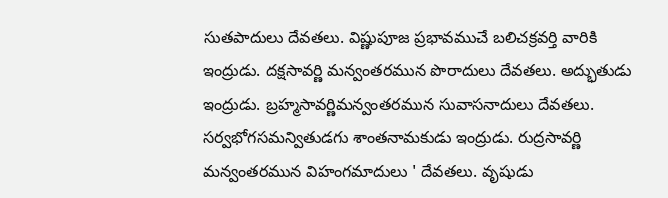సుతపాదులు దేవతలు. విష్ణుపూజ ప్రభావముచే బలిచక్రవర్తి వారికి ఇంద్రుడు. దక్షసావర్ణి మన్వంతరమున పొరాదులు దేవతలు. అద్భుతుడు ఇంద్రుడు. బ్రహ్మసావర్ణిమన్వంతరమున సువాసనాదులు దేవతలు. సర్వభోగసమన్వితుడగు శాంతనామకుడు ఇంద్రుడు. రుద్రసావర్ణి మన్వంతరమున విహంగమాదులు ' దేవతలు. వృషుడు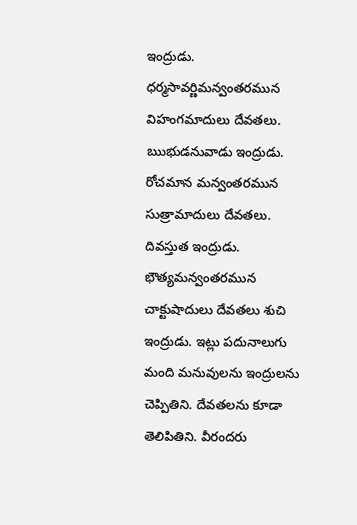ఇంద్రుడు. ధర్మసావర్ణిమన్వంతరమున విహంగమాదులు దేవతలు. ఋభుడనువాడు ఇంద్రుడు. రోచమాన మన్వంతరమున సుత్రామాదులు దేవతలు. దివస్తుత ఇంద్రుడు. భౌత్యమన్వంతరమున చాక్టుషాదులు దేవతలు శుచి ఇంద్రుడు. ఇట్లు పదునాలుగు మంది మనువులను ఇంద్రులను చెప్పితిని. దేవతలను కూడా తెలిపితిని. వీరందరు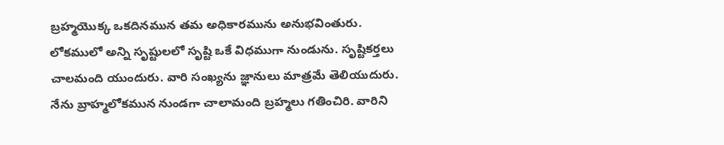బ్రహ్మయొక్క ఒకదినమున తమ అధికారమును అనుభవింతురు. లోకములో అన్ని సృష్టులలో సృష్టి ఒకే విధముగా నుండును. సృష్టికర్తలు చాలమంది యుందురు. వారి సంఖ్యను జ్ఞానులు మాత్రమే తెలియుదురు. నేను బ్రాహ్మలోకమున నుండగా చాలామంది బ్రహ్మలు గతించిరి. వారిని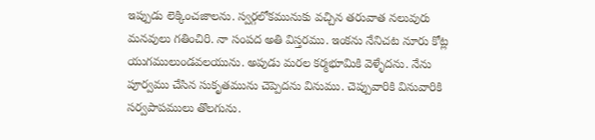ఇప్పుడు లెక్కించజాలను. స్వర్గలోకమునుకు వచ్చిన తరువాత నలువురు మనవులు గతించిరి. నా సంపద అతి విస్తరము. ఇంకను నేనిచట నూరు కోట్ల యుగములుండవలయును. అపుడు మరల కర్మభూమికి వెళ్ళేదను. నేను పూర్వము చేసిన సుకృతమును చెప్పెదను వినుము. చెప్పువారికి వినువారికి సర్వపాపములు తొలగును.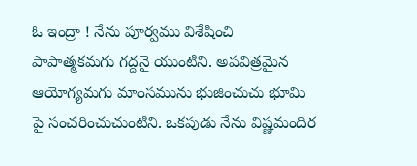ఓ ఇంద్రా ! నేను పూర్వము విశేషించి పాపాత్మకమగు గద్దనై యుంటిని. అపవిత్రమైన ఆయోగ్యమగు మాంసమును భుజించుచు భూమి పై సంచరించుచుంటిని. ఒకపుడు నేను విష్ణమందిర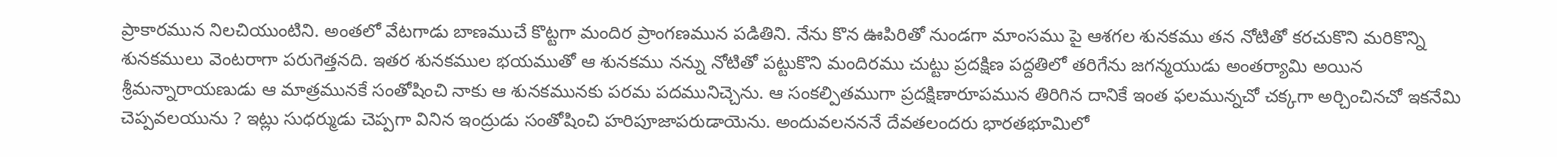ప్రాకారమున నిలచియుంటిని. అంతలో వేటగాడు బాణముచే కొట్టగా మందిర ప్రాంగణమున పడితిని. నేను కొన ఊపిరితో నుండగా మాంసము పై ఆశగల శునకము తన నోటితో కరచుకొని మరికొన్ని శునకములు వెంటరాగా పరుగెత్తనది. ఇతర శునకముల భయముతో ఆ శునకము నన్ను నోటితో పట్టుకొని మందిరము చుట్టు ప్రదక్షిణ పద్దతిలో తరిగేను జగన్మయుడు అంతర్యామి అయిన శ్రీమన్నారాయణుడు ఆ మాత్రమునకే సంతోషించి నాకు ఆ శునకమునకు పరమ పదమునిచ్చెను. ఆ సంకల్పితముగా ప్రదక్షిణారూపమున తిరిగిన దానికే ఇంత ఫలమున్నచో చక్కగా అర్చించినచో ఇకనేమి చెప్పవలయును ? ఇట్లు సుధర్ముడు చెప్పగా వినిన ఇంద్రుడు సంతోషించి హరిపూజాపరుడాయెను. అందువలనననే దేవతలందరు భారతభూమిలో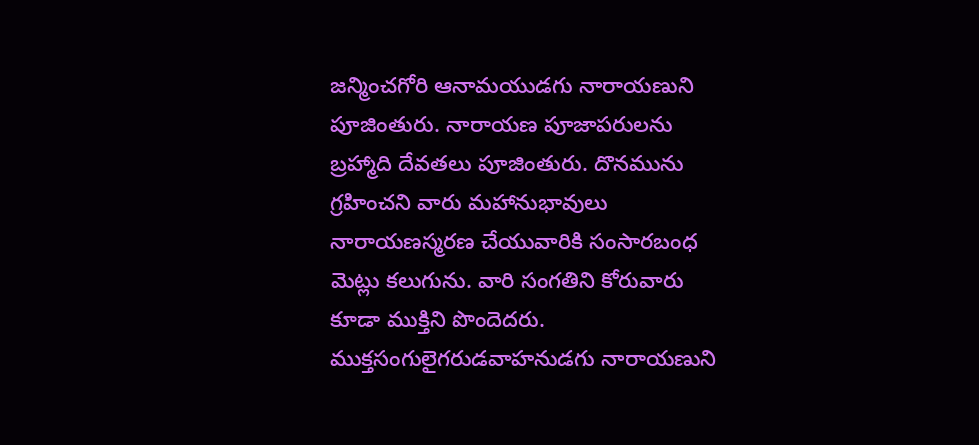జన్మించగోరి ఆనామయుడగు నారాయణుని పూజింతురు. నారాయణ పూజాపరులను బ్రహ్మాది దేవతలు పూజింతురు. దొనమును గ్రహించని వారు మహానుభావులు నారాయణస్మరణ చేయువారికి సంసారబంధ మెట్లు కలుగును. వారి సంగతిని కోరువారు కూడా ముక్తిని పొందెదరు. ముక్తసంగులైగరుడవాహనుడగు నారాయణుని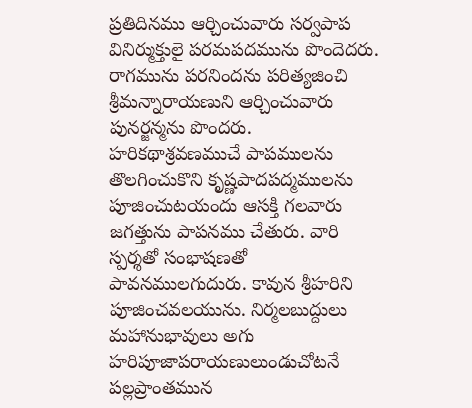ప్రతిదినము ఆర్చించువారు సర్వపాప వినిర్ముక్తులై పరమపదమును పొందెదరు. రాగమును పరనిందను పరిత్యజించి శ్రీమన్నారాయణుని ఆర్చించువారు పునర్జన్మను పొందరు. హరికథాశ్రవణముచే పాపములను తొలగించుకొని కృష్ణపాదపద్మములను పూజించుటయందు ఆసక్తి గలవారు జగత్తును పాపనము చేతురు. వారి స్పర్శతో సంభాషణతో పావనములగుదురు. కావున శ్రీహరిని పూజించవలయును. నిర్మలబుద్దులు మహానుభావులు అగు హరిపూజాపరాయణులుండుచోటనే పల్లప్రాంతమున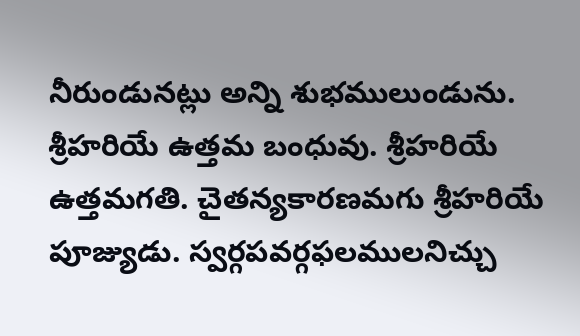నీరుండునట్లు అన్ని శుభములుండును. శ్రీహరియే ఉత్తమ బంధువు. శ్రీహరియే ఉత్తమగతి. చైతన్యకారణమగు శ్రీహరియే పూజ్యుడు. స్వర్గపవర్గఫలములనిచ్చు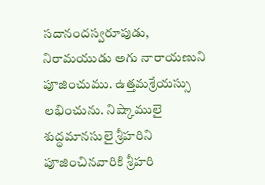సదానందస్వరూపుడు, నిరామయుడు అగు నారాయణుని పూజించుము. ఉత్తమశ్రేయస్సు లభించును. నిష్కాములై శుద్ధమానసులై శ్రీహరిని పూజించినవారికి శ్రీహరి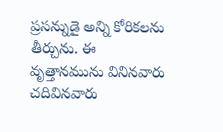ప్రసన్నుడై అన్ని కోరికలను తీర్చును. ఈ వృత్తానమును వినినవారు చదివినవారు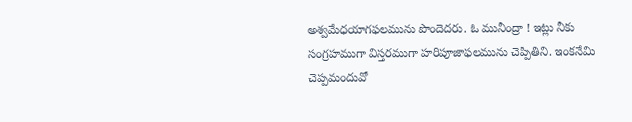అశ్వమేధయాగఫలమును పొందెదరు. ఓ మునీంద్రా ! ఇట్లు నీకు సంగ్రహముగా విస్తరముగా హరిపూజాఫలమును చెప్పితిని. ఇంకనేమి చెప్పమందువో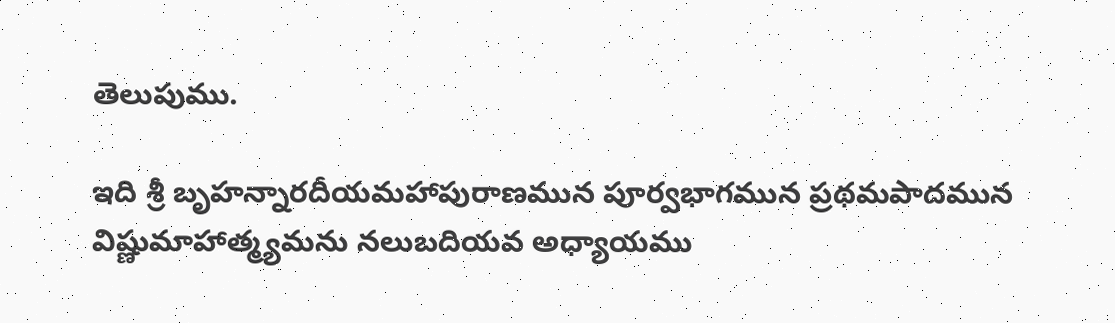తెలుపుము.

ఇది శ్రీ బృహన్నారదీయమహాపురాణమున పూర్వభాగమున ప్రథమపాదమున విష్ణుమాహాత్మ్యమను నలుబదియవ అధ్యాయము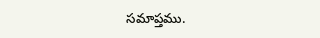సమాప్తము.